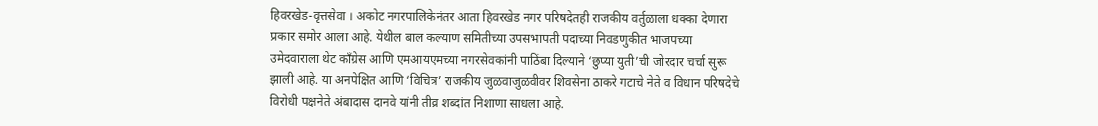हिवरखेड-वृत्तसेवा । अकोट नगरपालिकेनंतर आता हिवरखेड नगर परिषदेतही राजकीय वर्तुळाला धक्का देणारा प्रकार समोर आला आहे. येथील बाल कल्याण समितीच्या उपसभापती पदाच्या निवडणुकीत भाजपच्या उमेदवाराला थेट काँग्रेस आणि एमआयएमच्या नगरसेवकांनी पाठिंबा दिल्याने ‘छुप्या युती’ची जोरदार चर्चा सुरू झाली आहे. या अनपेक्षित आणि ‘विचित्र’ राजकीय जुळवाजुळवीवर शिवसेना ठाकरे गटाचे नेते व विधान परिषदेचे विरोधी पक्षनेते अंबादास दानवे यांनी तीव्र शब्दांत निशाणा साधला आहे.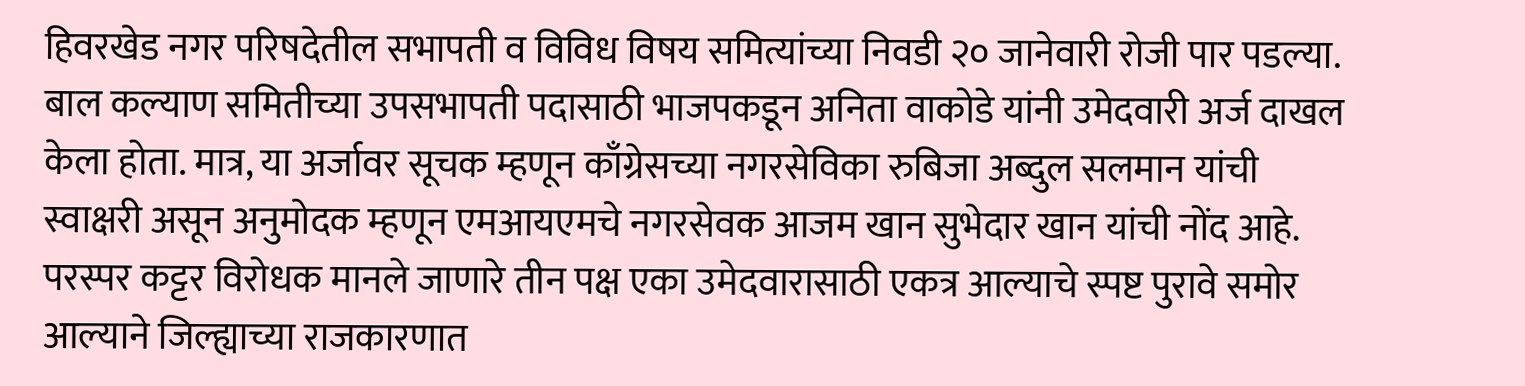हिवरखेड नगर परिषदेतील सभापती व विविध विषय समित्यांच्या निवडी २० जानेवारी रोजी पार पडल्या. बाल कल्याण समितीच्या उपसभापती पदासाठी भाजपकडून अनिता वाकोडे यांनी उमेदवारी अर्ज दाखल केला होता. मात्र, या अर्जावर सूचक म्हणून काँग्रेसच्या नगरसेविका रुबिजा अब्दुल सलमान यांची स्वाक्षरी असून अनुमोदक म्हणून एमआयएमचे नगरसेवक आजम खान सुभेदार खान यांची नोंद आहे. परस्पर कट्टर विरोधक मानले जाणारे तीन पक्ष एका उमेदवारासाठी एकत्र आल्याचे स्पष्ट पुरावे समोर आल्याने जिल्ह्याच्या राजकारणात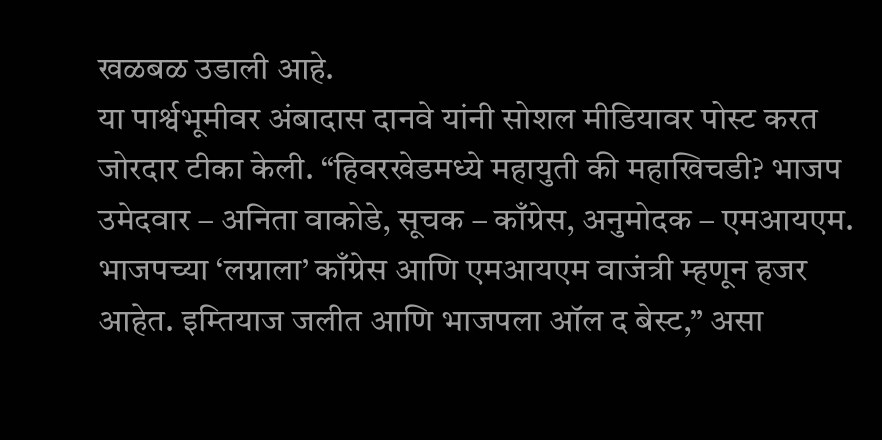खळबळ उडाली आहे.
या पार्श्वभूमीवर अंबादास दानवे यांनी सोशल मीडियावर पोस्ट करत जोरदार टीका केली. “हिवरखेडमध्ये महायुती की महाखिचडी? भाजप उमेदवार – अनिता वाकोडे, सूचक – काँग्रेस, अनुमोदक – एमआयएम. भाजपच्या ‘लग्नाला’ काँग्रेस आणि एमआयएम वाजंत्री म्हणून हजर आहेत. इम्तियाज जलीत आणि भाजपला ऑल द बेस्ट,” असा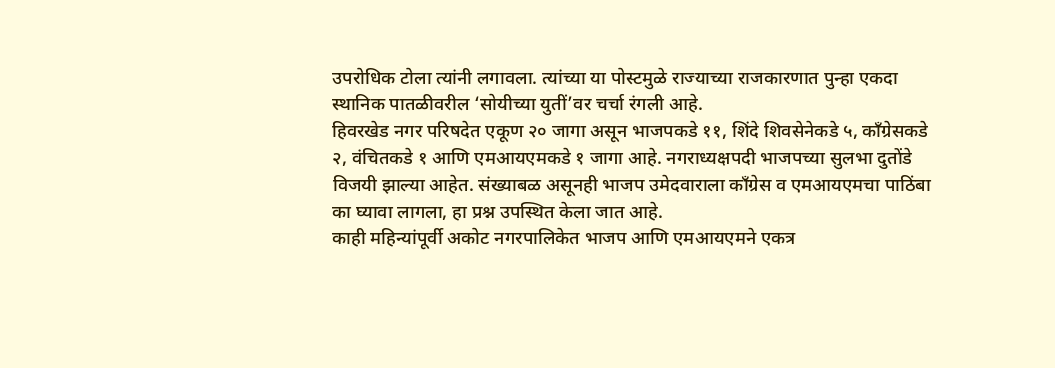उपरोधिक टोला त्यांनी लगावला. त्यांच्या या पोस्टमुळे राज्याच्या राजकारणात पुन्हा एकदा स्थानिक पातळीवरील ‘सोयीच्या युतीं’वर चर्चा रंगली आहे.
हिवरखेड नगर परिषदेत एकूण २० जागा असून भाजपकडे ११, शिंदे शिवसेनेकडे ५, काँग्रेसकडे २, वंचितकडे १ आणि एमआयएमकडे १ जागा आहे. नगराध्यक्षपदी भाजपच्या सुलभा दुतोंडे विजयी झाल्या आहेत. संख्याबळ असूनही भाजप उमेदवाराला काँग्रेस व एमआयएमचा पाठिंबा का घ्यावा लागला, हा प्रश्न उपस्थित केला जात आहे.
काही महिन्यांपूर्वी अकोट नगरपालिकेत भाजप आणि एमआयएमने एकत्र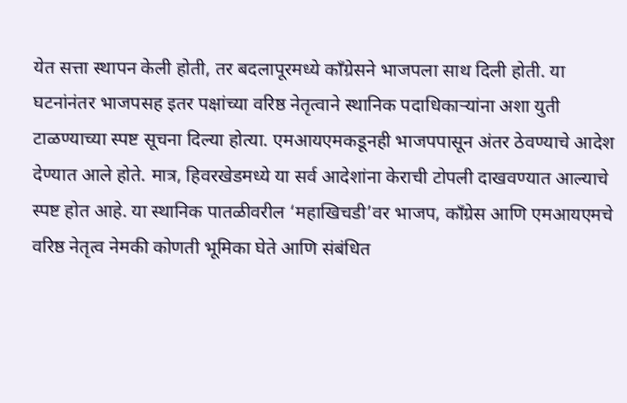येत सत्ता स्थापन केली होती, तर बदलापूरमध्ये काँग्रेसने भाजपला साथ दिली होती. या घटनांनंतर भाजपसह इतर पक्षांच्या वरिष्ठ नेतृत्वाने स्थानिक पदाधिकाऱ्यांना अशा युती टाळण्याच्या स्पष्ट सूचना दिल्या होत्या. एमआयएमकडूनही भाजपपासून अंतर ठेवण्याचे आदेश देण्यात आले होते. मात्र, हिवरखेडमध्ये या सर्व आदेशांना केराची टोपली दाखवण्यात आल्याचे स्पष्ट होत आहे. या स्थानिक पातळीवरील ‘महाखिचडी’वर भाजप, काँग्रेस आणि एमआयएमचे वरिष्ठ नेतृत्व नेमकी कोणती भूमिका घेते आणि संबंधित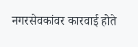नगरसेवकांवर कारवाई होते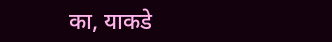का, याकडे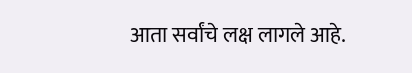आता सर्वांचे लक्ष लागले आहे.